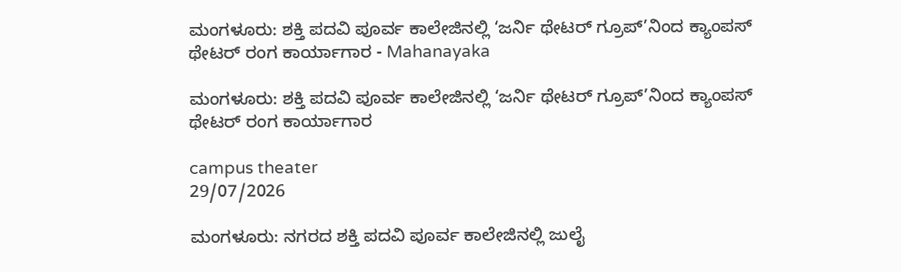ಮಂಗಳೂರು: ಶಕ್ತಿ ಪದವಿ ಪೂರ್ವ ಕಾಲೇಜಿನಲ್ಲಿ ‘ಜರ್ನಿ ಥೇಟರ್ ಗ್ರೂಪ್’ನಿಂದ ಕ್ಯಾಂಪಸ್ ಥೇಟರ್ ರಂಗ ಕಾರ್ಯಾಗಾರ - Mahanayaka

ಮಂಗಳೂರು: ಶಕ್ತಿ ಪದವಿ ಪೂರ್ವ ಕಾಲೇಜಿನಲ್ಲಿ ‘ಜರ್ನಿ ಥೇಟರ್ ಗ್ರೂಪ್’ನಿಂದ ಕ್ಯಾಂಪಸ್ ಥೇಟರ್ ರಂಗ ಕಾರ್ಯಾಗಾರ

campus theater
29/07/2026

ಮಂಗಳೂರು: ನಗರದ ಶಕ್ತಿ ಪದವಿ ಪೂರ್ವ ಕಾಲೇಜಿನಲ್ಲಿ ಜುಲೈ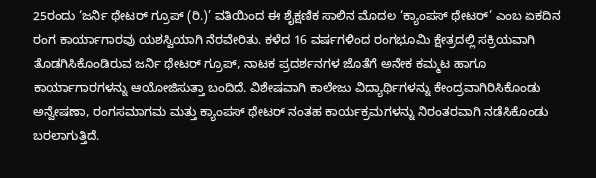25ರಂದು ‘ಜರ್ನಿ ಥೇಟರ್ ಗ್ರೂಪ್ (ರಿ.)’ ವತಿಯಿಂದ ಈ ಶೈಕ್ಷಣಿಕ ಸಾಲಿನ ಮೊದಲ ‘ಕ್ಯಾಂಪಸ್ ಥೇಟರ್’ ಎಂಬ ಏಕದಿನ ರಂಗ ಕಾರ್ಯಾಗಾರವು ಯಶಸ್ವಿಯಾಗಿ ನೆರವೇರಿತು. ಕಳೆದ 16 ವರ್ಷಗಳಿಂದ ರಂಗಭೂಮಿ ಕ್ಷೇತ್ರದಲ್ಲಿ ಸಕ್ರಿಯವಾಗಿ ತೊಡಗಿಸಿಕೊಂಡಿರುವ ಜರ್ನಿ ಥೇಟರ್ ಗ್ರೂಪ್, ನಾಟಕ ಪ್ರದರ್ಶನಗಳ ಜೊತೆಗೆ ಅನೇಕ ಕಮ್ಮಟ ಹಾಗೂ ಕಾರ್ಯಾಗಾರಗಳನ್ನು ಆಯೋಜಿಸುತ್ತಾ ಬಂದಿದೆ. ವಿಶೇಷವಾಗಿ ಕಾಲೇಜು ವಿದ್ಯಾರ್ಥಿಗಳನ್ನು ಕೇಂದ್ರವಾಗಿರಿಸಿಕೊಂಡು ಅನ್ವೇಷಣಾ, ರಂಗಸಮಾಗಮ ಮತ್ತು ಕ್ಯಾಂಪಸ್ ಥೇಟರ್ ನಂತಹ ಕಾರ್ಯಕ್ರಮಗಳನ್ನು ನಿರಂತರವಾಗಿ ನಡೆಸಿಕೊಂಡು ಬರಲಾಗುತ್ತಿದೆ.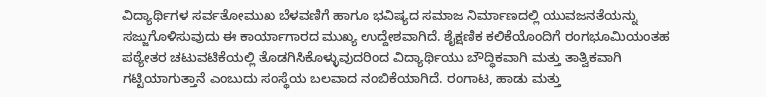ವಿದ್ಯಾರ್ಥಿಗಳ ಸರ್ವತೋಮುಖ ಬೆಳವಣಿಗೆ ಹಾಗೂ ಭವಿಷ್ಯದ ಸಮಾಜ ನಿರ್ಮಾಣದಲ್ಲಿ ಯುವಜನತೆಯನ್ನು ಸಜ್ಜುಗೊಳಿಸುವುದು ಈ ಕಾರ್ಯಾಗಾರದ ಮುಖ್ಯ ಉದ್ದೇಶವಾಗಿದೆ. ಶೈಕ್ಷಣಿಕ ಕಲಿಕೆಯೊಂದಿಗೆ ರಂಗಭೂಮಿಯಂತಹ ಪಠ್ಯೇತರ ಚಟುವಟಿಕೆಯಲ್ಲಿ ತೊಡಗಿಸಿಕೊಳ್ಳುವುದರಿಂದ ವಿದ್ಯಾರ್ಥಿಯು ಬೌದ್ಧಿಕವಾಗಿ ಮತ್ತು ತಾತ್ವಿಕವಾಗಿ ಗಟ್ಟಿಯಾಗುತ್ತಾನೆ ಎಂಬುದು ಸಂಸ್ಥೆಯ ಬಲವಾದ ನಂಬಿಕೆಯಾಗಿದೆ. ರಂಗಾಟ, ಹಾಡು ಮತ್ತು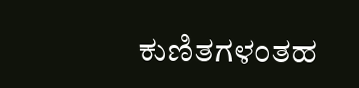ಕುಣಿತಗಳಂತಹ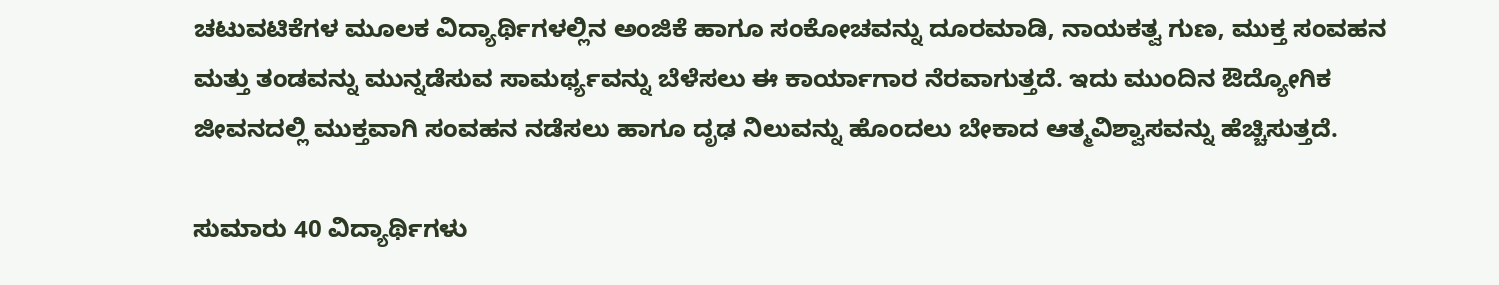ಚಟುವಟಿಕೆಗಳ ಮೂಲಕ ವಿದ್ಯಾರ್ಥಿಗಳಲ್ಲಿನ ಅಂಜಿಕೆ ಹಾಗೂ ಸಂಕೋಚವನ್ನು ದೂರಮಾಡಿ, ನಾಯಕತ್ವ ಗುಣ, ಮುಕ್ತ ಸಂವಹನ ಮತ್ತು ತಂಡವನ್ನು ಮುನ್ನಡೆಸುವ ಸಾಮರ್ಥ್ಯವನ್ನು ಬೆಳೆಸಲು ಈ ಕಾರ್ಯಾಗಾರ ನೆರವಾಗುತ್ತದೆ. ಇದು ಮುಂದಿನ ಔದ್ಯೋಗಿಕ ಜೀವನದಲ್ಲಿ ಮುಕ್ತವಾಗಿ ಸಂವಹನ ನಡೆಸಲು ಹಾಗೂ ದೃಢ ನಿಲುವನ್ನು ಹೊಂದಲು ಬೇಕಾದ ಆತ್ಮವಿಶ್ವಾಸವನ್ನು ಹೆಚ್ಚಿಸುತ್ತದೆ.

ಸುಮಾರು 40 ವಿದ್ಯಾರ್ಥಿಗಳು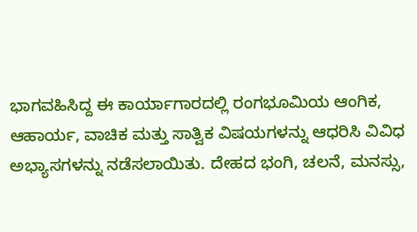ಭಾಗವಹಿಸಿದ್ದ ಈ ಕಾರ್ಯಾಗಾರದಲ್ಲಿ ರಂಗಭೂಮಿಯ ಆಂಗಿಕ, ಆಹಾರ್ಯ, ವಾಚಿಕ ಮತ್ತು ಸಾತ್ವಿಕ ವಿಷಯಗಳನ್ನು ಆಧರಿಸಿ ವಿವಿಧ ಅಭ್ಯಾಸಗಳನ್ನು ನಡೆಸಲಾಯಿತು. ದೇಹದ ಭಂಗಿ, ಚಲನೆ, ಮನಸ್ಸು,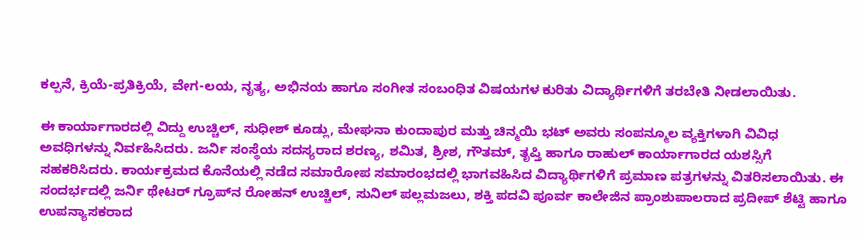ಕಲ್ಪನೆ, ಕ್ರಿಯೆ-ಪ್ರತಿಕ್ರಿಯೆ, ವೇಗ-ಲಯ, ನೃತ್ಯ, ಅಭಿನಯ ಹಾಗೂ ಸಂಗೀತ ಸಂಬಂಧಿತ ವಿಷಯಗಳ ಕುರಿತು ವಿದ್ಯಾರ್ಥಿಗಳಿಗೆ ತರಬೇತಿ ನೀಡಲಾಯಿತು.

ಈ ಕಾರ್ಯಾಗಾರದಲ್ಲಿ ವಿದ್ದು ಉಚ್ಚಿಲ್, ಸುಧೀಶ್ ಕೂಡ್ಲು, ಮೇಘನಾ ಕುಂದಾಪುರ ಮತ್ತು ಚಿನ್ಮಯಿ ಭಟ್ ಅವರು ಸಂಪನ್ಮೂಲ ವ್ಯಕ್ತಿಗಳಾಗಿ ವಿವಿಧ ಅವಧಿಗಳನ್ನು ನಿರ್ವಹಿಸಿದರು. ಜರ್ನಿ ಸಂಸ್ಥೆಯ ಸದಸ್ಯರಾದ ಶರಣ್ಯ, ಶಮಿತ, ಶ್ರೀಶ, ಗೌತಮ್, ತೃಪ್ತಿ ಹಾಗೂ ರಾಹುಲ್ ಕಾರ್ಯಾಗಾರದ ಯಶಸ್ಸಿಗೆ ಸಹಕರಿಸಿದರು. ಕಾರ್ಯಕ್ರಮದ ಕೊನೆಯಲ್ಲಿ ನಡೆದ ಸಮಾರೋಪ ಸಮಾರಂಭದಲ್ಲಿ ಭಾಗವಹಿಸಿದ ವಿದ್ಯಾರ್ಥಿಗಳಿಗೆ ಪ್ರಮಾಣ ಪತ್ರಗಳನ್ನು ವಿತರಿಸಲಾಯಿತು. ಈ ಸಂದರ್ಭದಲ್ಲಿ ಜರ್ನಿ ಥೇಟರ್ ಗ್ರೂಪ್‌ನ ರೋಹನ್ ಉಚ್ಚಿಲ್, ಸುನಿಲ್ ಪಲ್ಲಮಜಲು, ಶಕ್ತಿ ಪದವಿ ಪೂರ್ವ ಕಾಲೇಜಿನ ಪ್ರಾಂಶುಪಾಲರಾದ ಪ್ರದೀಪ್ ಶೆಟ್ಟಿ ಹಾಗೂ ಉಪನ್ಯಾಸಕರಾದ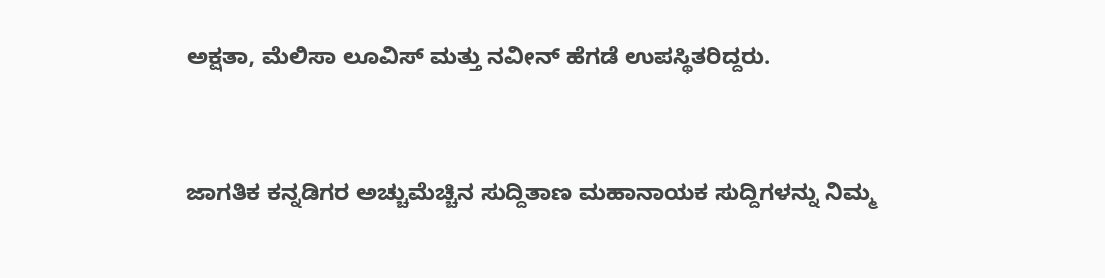ಅಕ್ಷತಾ, ಮೆಲಿಸಾ ಲೂವಿಸ್ ಮತ್ತು ನವೀನ್ ಹೆಗಡೆ ಉಪಸ್ಥಿತರಿದ್ದರು.


ಜಾಗತಿಕ ಕನ್ನಡಿಗರ ಅಚ್ಚುಮೆಚ್ಚಿನ ಸುದ್ದಿತಾಣ ಮಹಾನಾಯಕ ಸುದ್ದಿಗಳನ್ನು ನಿಮ್ಮ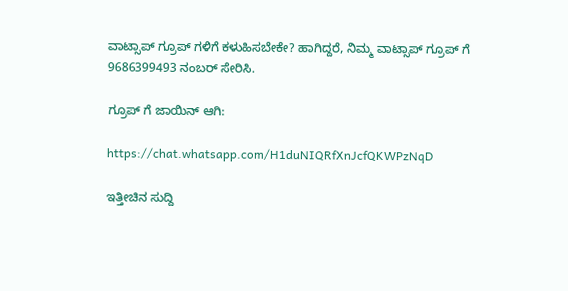ವಾಟ್ಸಾಪ್ ಗ್ರೂಪ್ ಗಳಿಗೆ ಕಳುಹಿಸಬೇಕೇ? ಹಾಗಿದ್ದರೆ, ನಿಮ್ಮ ವಾಟ್ಸಾಪ್ ಗ್ರೂಪ್ ಗೆ 9686399493 ನಂಬರ್ ಸೇರಿಸಿ.

ಗ್ರೂಪ್ ಗೆ ಜಾಯಿನ್ ಆಗಿ:

https://chat.whatsapp.com/H1duNIQRfXnJcfQKWPzNqD

ಇತ್ತೀಚಿನ ಸುದ್ದಿ